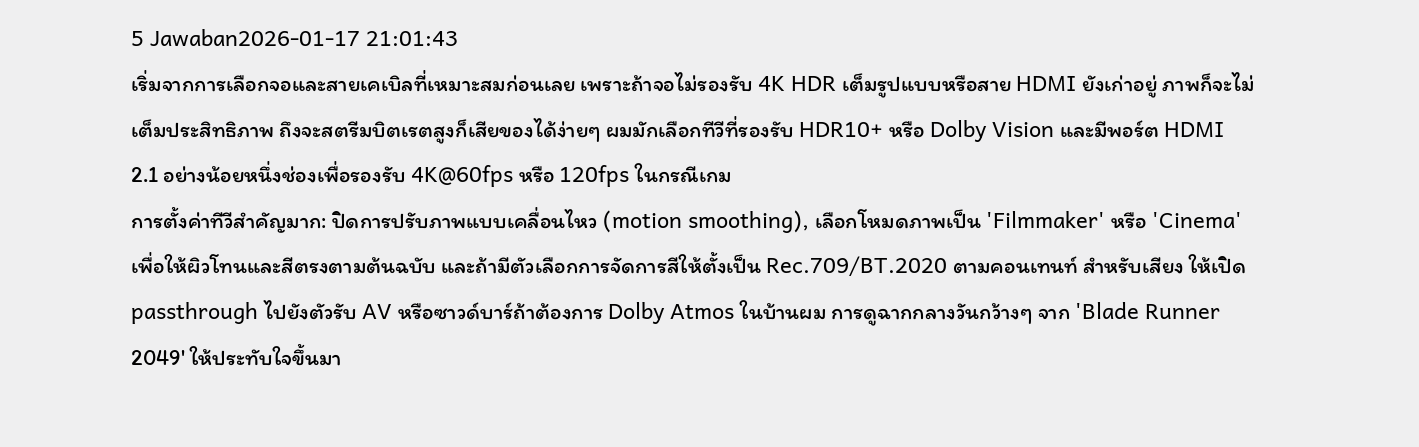5 Jawaban2026-01-17 21:01:43
เริ่มจากการเลือกจอและสายเคเบิลที่เหมาะสมก่อนเลย เพราะถ้าจอไม่รองรับ 4K HDR เต็มรูปแบบหรือสาย HDMI ยังเก่าอยู่ ภาพก็จะไม่เต็มประสิทธิภาพ ถึงจะสตรีมบิตเรตสูงก็เสียของได้ง่ายๆ ผมมักเลือกทีวีที่รองรับ HDR10+ หรือ Dolby Vision และมีพอร์ต HDMI 2.1 อย่างน้อยหนึ่งช่องเพื่อรองรับ 4K@60fps หรือ 120fps ในกรณีเกม
การตั้งค่าทีวีสำคัญมาก: ปิดการปรับภาพแบบเคลื่อนไหว (motion smoothing), เลือกโหมดภาพเป็น 'Filmmaker' หรือ 'Cinema' เพื่อให้ผิวโทนและสีตรงตามต้นฉบับ และถ้ามีตัวเลือกการจัดการสีให้ตั้งเป็น Rec.709/BT.2020 ตามคอนเทนท์ สำหรับเสียง ให้เปิด passthrough ไปยังตัวรับ AV หรือซาวด์บาร์ถ้าต้องการ Dolby Atmos ในบ้านผม การดูฉากกลางวันกว้างๆ จาก 'Blade Runner 2049' ให้ประทับใจขึ้นมา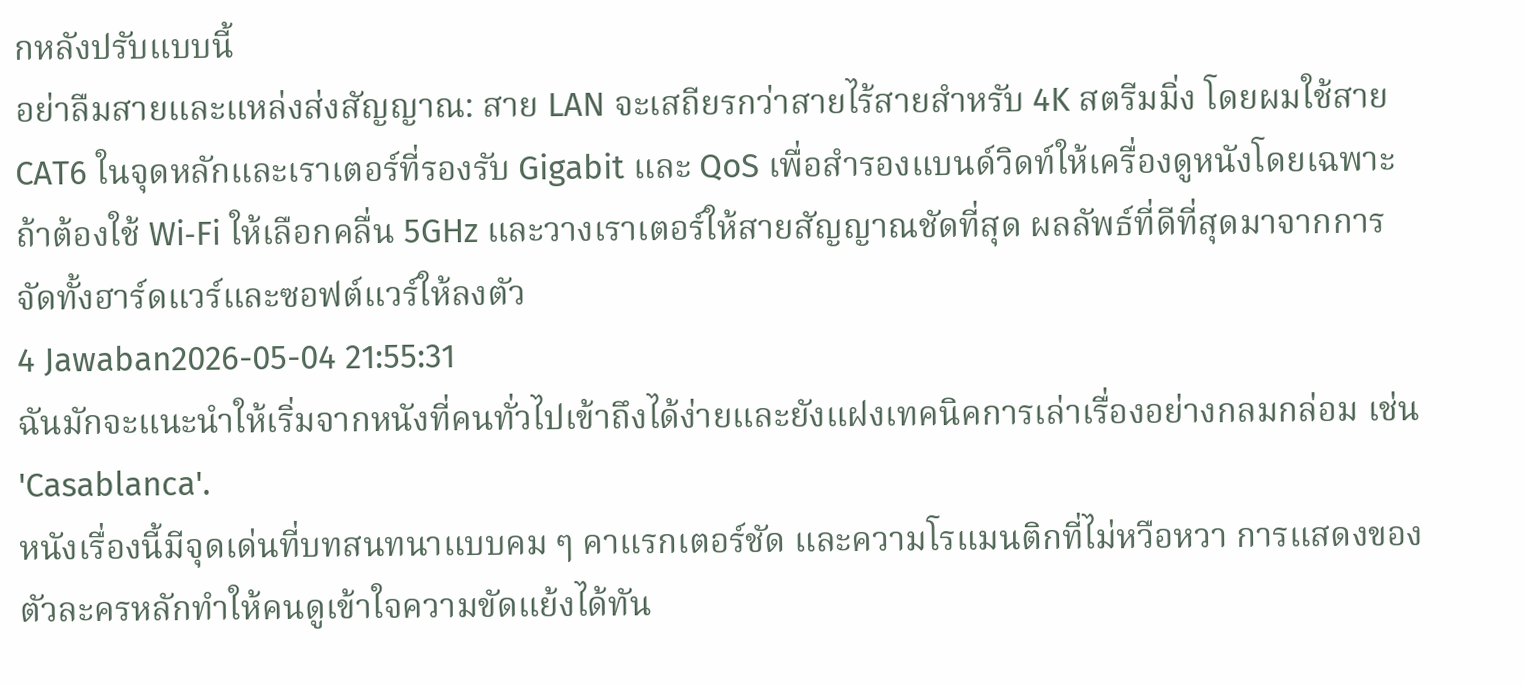กหลังปรับแบบนี้
อย่าลืมสายและแหล่งส่งสัญญาณ: สาย LAN จะเสถียรกว่าสายไร้สายสำหรับ 4K สตรีมมิ่ง โดยผมใช้สาย CAT6 ในจุดหลักและเราเตอร์ที่รองรับ Gigabit และ QoS เพื่อสำรองแบนด์วิดท์ให้เครื่องดูหนังโดยเฉพาะ ถ้าต้องใช้ Wi‑Fi ให้เลือกคลื่น 5GHz และวางเราเตอร์ให้สายสัญญาณชัดที่สุด ผลลัพธ์ที่ดีที่สุดมาจากการจัดทั้งฮาร์ดแวร์และซอฟต์แวร์ให้ลงตัว
4 Jawaban2026-05-04 21:55:31
ฉันมักจะแนะนำให้เริ่มจากหนังที่คนทั่วไปเข้าถึงได้ง่ายและยังแฝงเทคนิคการเล่าเรื่องอย่างกลมกล่อม เช่น 'Casablanca'.
หนังเรื่องนี้มีจุดเด่นที่บทสนทนาแบบคม ๆ คาแรกเตอร์ชัด และความโรแมนติกที่ไม่หวือหวา การแสดงของตัวละครหลักทำให้คนดูเข้าใจความขัดแย้งได้ทัน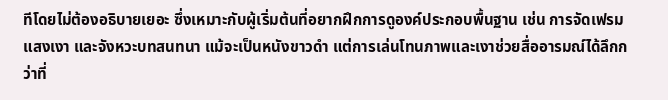ทีโดยไม่ต้องอธิบายเยอะ ซึ่งเหมาะกับผู้เริ่มต้นที่อยากฝึกการดูองค์ประกอบพื้นฐาน เช่น การจัดเฟรม แสงเงา และจังหวะบทสนทนา แม้จะเป็นหนังขาวดำ แต่การเล่นโทนภาพและเงาช่วยสื่ออารมณ์ได้ลึกกว่าที่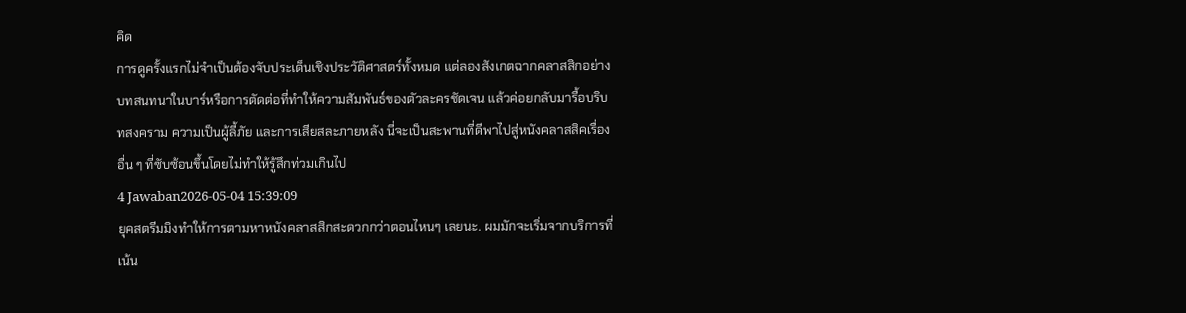คิด
การดูครั้งแรกไม่จำเป็นต้องจับประเด็นเชิงประวัติศาสตร์ทั้งหมด แต่ลองสังเกตฉากคลาสสิกอย่างบทสนทนาในบาร์หรือการตัดต่อที่ทำให้ความสัมพันธ์ของตัวละครชัดเจน แล้วค่อยกลับมารื้อบริบทสงคราม ความเป็นผู้ลี้ภัย และการเสียสละภายหลัง นี่จะเป็นสะพานที่ดีพาไปสู่หนังคลาสสิคเรื่องอื่น ๆ ที่ซับซ้อนขึ้นโดยไม่ทำให้รู้สึกท่วมเกินไป
4 Jawaban2026-05-04 15:39:09
ยุคสตรีมมิงทำให้การตามหาหนังคลาสสิกสะดวกกว่าตอนไหนๆ เลยนะ. ผมมักจะเริ่มจากบริการที่เน้น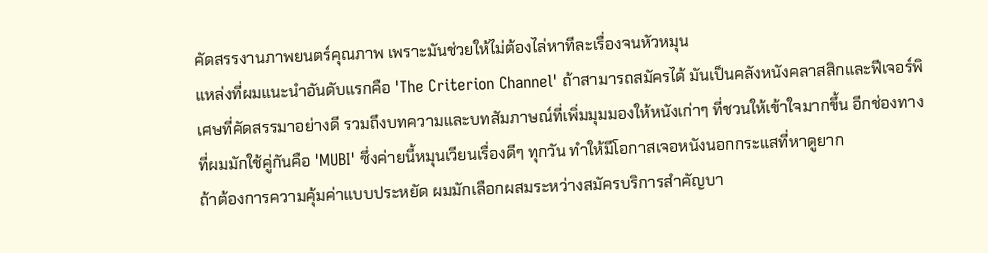คัดสรรงานภาพยนตร์คุณภาพ เพราะมันช่วยให้ไม่ต้องไล่หาทีละเรื่องจนหัวหมุน
แหล่งที่ผมแนะนำอันดับแรกคือ 'The Criterion Channel' ถ้าสามารถสมัครได้ มันเป็นคลังหนังคลาสสิกและฟีเจอร์พิเศษที่คัดสรรมาอย่างดี รวมถึงบทความและบทสัมภาษณ์ที่เพิ่มมุมมองให้หนังเก่าๆ ที่ชวนให้เข้าใจมากขึ้น อีกช่องทางที่ผมมักใช้คู่กันคือ 'MUBI' ซึ่งค่ายนี้หมุนเวียนเรื่องดีๆ ทุกวัน ทำให้มีโอกาสเจอหนังนอกกระแสที่หาดูยาก
ถ้าต้องการความคุ้มค่าแบบประหยัด ผมมักเลือกผสมระหว่างสมัครบริการสำคัญบา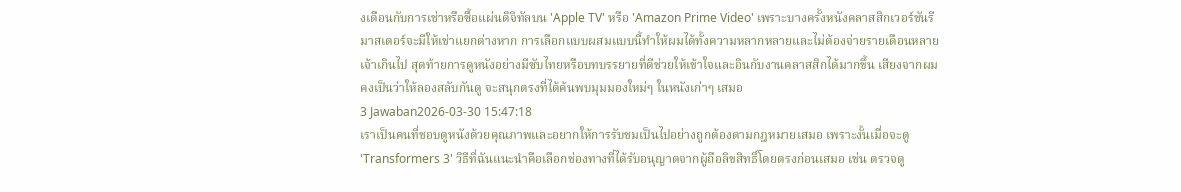งเดือนกับการเช่าหรือซื้อแผ่นดิจิทัลบน 'Apple TV' หรือ 'Amazon Prime Video' เพราะบางครั้งหนังคลาสสิกเวอร์ชันรีมาสเตอร์จะมีให้เช่าแยกต่างหาก การเลือกแบบผสมแบบนี้ทำให้ผมได้ทั้งความหลากหลายและไม่ต้องจ่ายรายเดือนหลายเจ้าเกินไป สุดท้ายการดูหนังอย่างมีซับไทยหรือบทบรรยายที่ดีช่วยให้เข้าใจและอินกับงานคลาสสิกได้มากขึ้น เสียงจากผมคงเป็นว่าให้ลองสลับกันดู จะสนุกตรงที่ได้ค้นพบมุมมองใหม่ๆ ในหนังเก่าๆ เสมอ
3 Jawaban2026-03-30 15:47:18
เราเป็นคนที่ชอบดูหนังด้วยคุณภาพและอยากให้การรับชมเป็นไปอย่างถูกต้องตามกฎหมายเสมอ เพราะงั้นเมื่อจะดู 'Transformers 3' วิธีที่ฉันแนะนำคือเลือกช่องทางที่ได้รับอนุญาตจากผู้ถือลิขสิทธิ์โดยตรงก่อนเสมอ เช่น ตรวจดู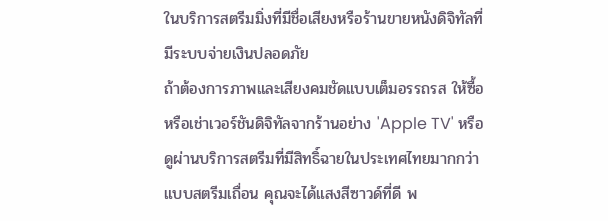ในบริการสตรีมมิ่งที่มีชื่อเสียงหรือร้านขายหนังดิจิทัลที่มีระบบจ่ายเงินปลอดภัย
ถ้าต้องการภาพและเสียงคมชัดแบบเต็มอรรถรส ให้ซื้อหรือเช่าเวอร์ชันดิจิทัลจากร้านอย่าง 'Apple TV' หรือดูผ่านบริการสตรีมที่มีสิทธิ์ฉายในประเทศไทยมากกว่าแบบสตรีมเถื่อน คุณจะได้แสงสีซาวด์ที่ดี พ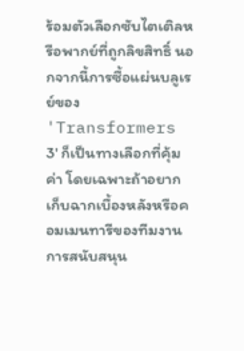ร้อมตัวเลือกซับไตเติลหรือพากย์ที่ถูกลิขสิทธิ์ นอกจากนี้การซื้อแผ่นบลูเรย์ของ 'Transformers 3' ก็เป็นทางเลือกที่คุ้มค่า โดยเฉพาะถ้าอยากเก็บฉากเบื้องหลังหรือคอมเมนทารีของทีมงาน
การสนับสนุน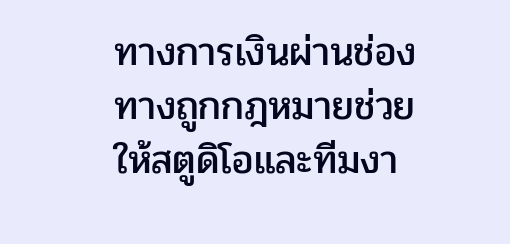ทางการเงินผ่านช่องทางถูกกฎหมายช่วยให้สตูดิโอและทีมงา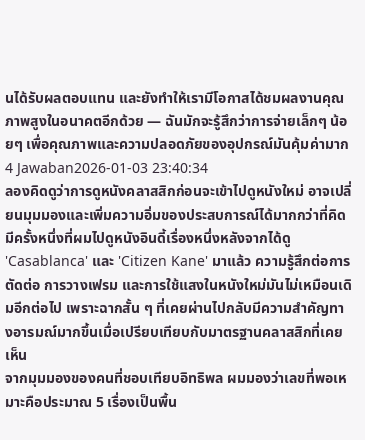นได้รับผลตอบแทน และยังทำให้เรามีโอกาสได้ชมผลงานคุณภาพสูงในอนาคตอีกด้วย — ฉันมักจะรู้สึกว่าการจ่ายเล็กๆ น้อยๆ เพื่อคุณภาพและความปลอดภัยของอุปกรณ์มันคุ้มค่ามาก
4 Jawaban2026-01-03 23:40:34
ลองคิดดูว่าการดูหนังคลาสสิกก่อนจะเข้าไปดูหนังใหม่ อาจเปลี่ยนมุมมองและเพิ่มความอิ่มของประสบการณ์ได้มากกว่าที่คิด
มีครั้งหนึ่งที่ผมไปดูหนังอินดี้เรื่องหนึ่งหลังจากได้ดู 'Casablanca' และ 'Citizen Kane' มาแล้ว ความรู้สึกต่อการตัดต่อ การวางเฟรม และการใช้แสงในหนังใหม่มันไม่เหมือนเดิมอีกต่อไป เพราะฉากสั้น ๆ ที่เคยผ่านไปกลับมีความสำคัญทางอารมณ์มากขึ้นเมื่อเปรียบเทียบกับมาตรฐานคลาสสิกที่เคยเห็น
จากมุมมองของคนที่ชอบเทียบอิทธิพล ผมมองว่าเลขที่พอเหมาะคือประมาณ 5 เรื่องเป็นพื้น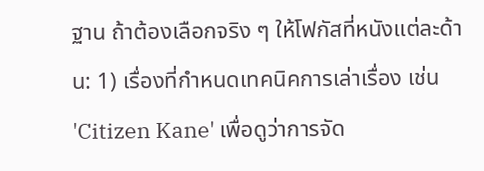ฐาน ถ้าต้องเลือกจริง ๆ ให้โฟกัสที่หนังแต่ละด้าน: 1) เรื่องที่กำหนดเทคนิคการเล่าเรื่อง เช่น 'Citizen Kane' เพื่อดูว่าการจัด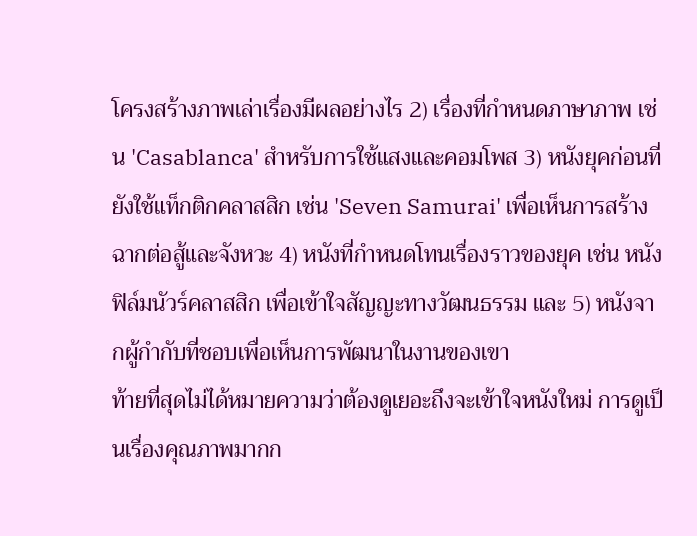โครงสร้างภาพเล่าเรื่องมีผลอย่างไร 2) เรื่องที่กำหนดภาษาภาพ เช่น 'Casablanca' สำหรับการใช้แสงและคอมโพส 3) หนังยุคก่อนที่ยังใช้แท็กติกคลาสสิก เช่น 'Seven Samurai' เพื่อเห็นการสร้างฉากต่อสู้และจังหวะ 4) หนังที่กำหนดโทนเรื่องราวของยุค เช่น หนังฟิล์มนัวร์คลาสสิก เพื่อเข้าใจสัญญะทางวัฒนธรรม และ 5) หนังจากผู้กำกับที่ชอบเพื่อเห็นการพัฒนาในงานของเขา
ท้ายที่สุดไม่ได้หมายความว่าต้องดูเยอะถึงจะเข้าใจหนังใหม่ การดูเป็นเรื่องคุณภาพมากก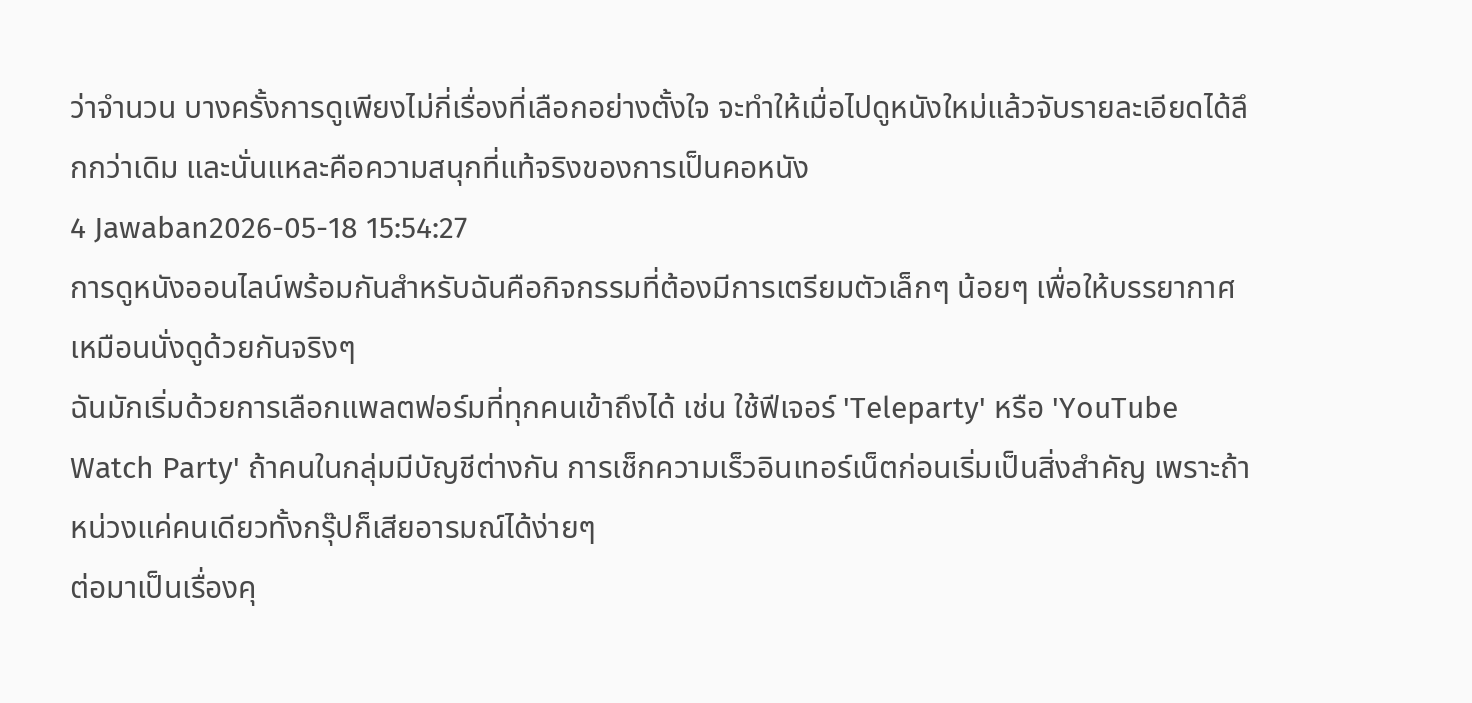ว่าจำนวน บางครั้งการดูเพียงไม่กี่เรื่องที่เลือกอย่างตั้งใจ จะทำให้เมื่อไปดูหนังใหม่แล้วจับรายละเอียดได้ลึกกว่าเดิม และนั่นแหละคือความสนุกที่แท้จริงของการเป็นคอหนัง
4 Jawaban2026-05-18 15:54:27
การดูหนังออนไลน์พร้อมกันสำหรับฉันคือกิจกรรมที่ต้องมีการเตรียมตัวเล็กๆ น้อยๆ เพื่อให้บรรยากาศเหมือนนั่งดูด้วยกันจริงๆ
ฉันมักเริ่มด้วยการเลือกแพลตฟอร์มที่ทุกคนเข้าถึงได้ เช่น ใช้ฟีเจอร์ 'Teleparty' หรือ 'YouTube Watch Party' ถ้าคนในกลุ่มมีบัญชีต่างกัน การเช็กความเร็วอินเทอร์เน็ตก่อนเริ่มเป็นสิ่งสำคัญ เพราะถ้าหน่วงแค่คนเดียวทั้งกรุ๊ปก็เสียอารมณ์ได้ง่ายๆ
ต่อมาเป็นเรื่องคุ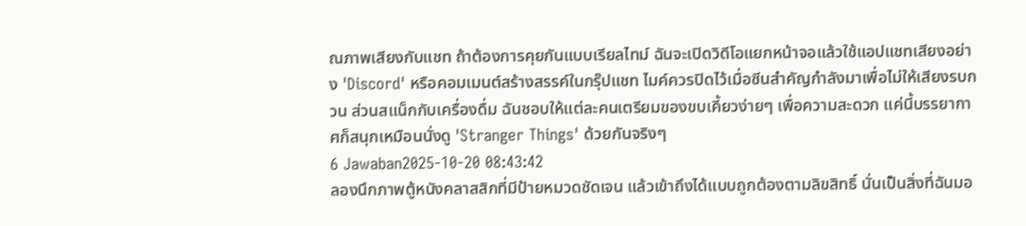ณภาพเสียงกับแชท ถ้าต้องการคุยกันแบบเรียลไทม์ ฉันจะเปิดวิดีโอแยกหน้าจอแล้วใช้แอปแชทเสียงอย่าง 'Discord' หรือคอมเมนต์สร้างสรรค์ในกรุ๊ปแชท ไมค์ควรปิดไว้เมื่อซีนสำคัญกำลังมาเพื่อไม่ให้เสียงรบกวน ส่วนสแน็กกับเครื่องดื่ม ฉันชอบให้แต่ละคนเตรียมของขบเคี้ยวง่ายๆ เพื่อความสะดวก แค่นี้บรรยากาศก็สนุกเหมือนนั่งดู 'Stranger Things' ด้วยกันจริงๆ
6 Jawaban2025-10-20 08:43:42
ลองนึกภาพตู้หนังคลาสสิกที่มีป้ายหมวดชัดเจน แล้วเข้าถึงได้แบบถูกต้องตามลิขสิทธิ์ นั่นเป็นสิ่งที่ฉันมอ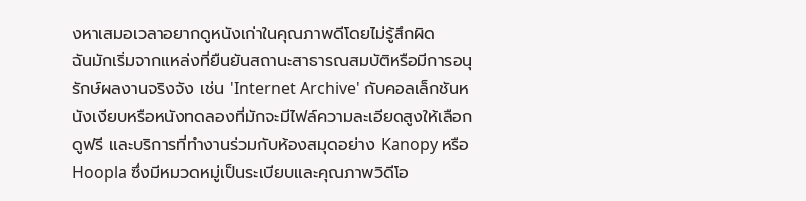งหาเสมอเวลาอยากดูหนังเก่าในคุณภาพดีโดยไม่รู้สึกผิด
ฉันมักเริ่มจากแหล่งที่ยืนยันสถานะสาธารณสมบัติหรือมีการอนุรักษ์ผลงานจริงจัง เช่น 'Internet Archive' กับคอลเล็กชันหนังเงียบหรือหนังทดลองที่มักจะมีไฟล์ความละเอียดสูงให้เลือกดูฟรี และบริการที่ทำงานร่วมกับห้องสมุดอย่าง Kanopy หรือ Hoopla ซึ่งมีหมวดหมู่เป็นระเบียบและคุณภาพวิดีโอ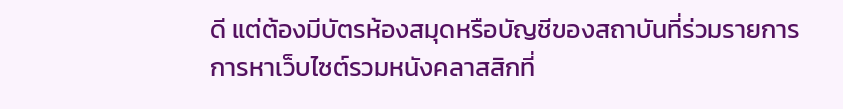ดี แต่ต้องมีบัตรห้องสมุดหรือบัญชีของสถาบันที่ร่วมรายการ
การหาเว็บไซต์รวมหนังคลาสสิกที่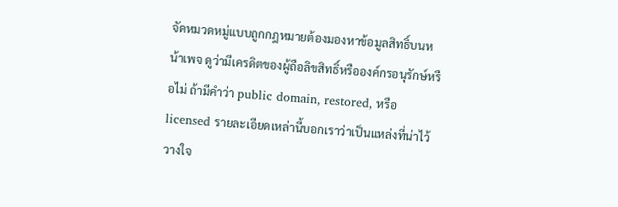จัดหมวดหมู่แบบถูกกฎหมายต้องมองหาข้อมูลสิทธิ์บนหน้าเพจ ดูว่ามีเครดิตของผู้ถือลิขสิทธิ์หรือองค์กรอนุรักษ์หรือไม่ ถ้ามีคำว่า public domain, restored, หรือ licensed รายละเอียดเหล่านี้บอกเราว่าเป็นแหล่งที่น่าไว้วางใจ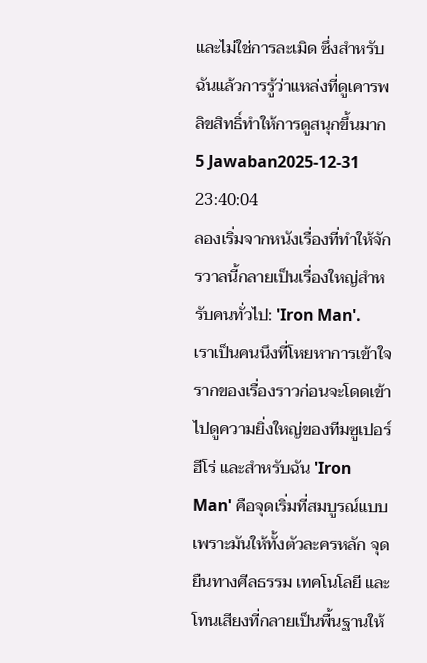และไม่ใช่การละเมิด ซึ่งสำหรับฉันแล้วการรู้ว่าแหล่งที่ดูเคารพลิขสิทธิ์ทำให้การดูสนุกขึ้นมาก
5 Jawaban2025-12-31 23:40:04
ลองเริ่มจากหนังเรื่องที่ทำให้จักรวาลนี้กลายเป็นเรื่องใหญ่สำหรับคนทั่วไป: 'Iron Man'.
เราเป็นคนนึงที่โหยหาการเข้าใจรากของเรื่องราวก่อนจะโดดเข้าไปดูความยิ่งใหญ่ของทีมซูเปอร์ฮีโร่ และสำหรับฉัน 'Iron Man' คือจุดเริ่มที่สมบูรณ์แบบ เพราะมันให้ทั้งตัวละครหลัก จุดยืนทางศีลธรรม เทคโนโลยี และโทนเสียงที่กลายเป็นพื้นฐานให้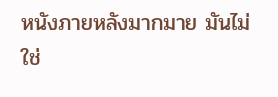หนังภายหลังมากมาย มันไม่ใช่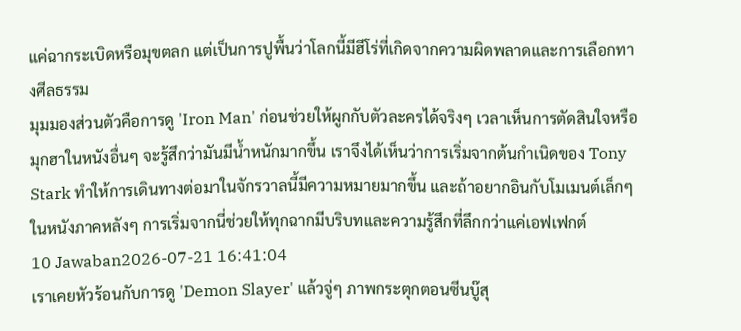แค่ฉากระเบิดหรือมุขตลก แต่เป็นการปูพื้นว่าโลกนี้มีฮีโร่ที่เกิดจากความผิดพลาดและการเลือกทางศีลธรรม
มุมมองส่วนตัวคือการดู 'Iron Man' ก่อนช่วยให้ผูกกับตัวละครได้จริงๆ เวลาเห็นการตัดสินใจหรือมุกฮาในหนังอื่นๆ จะรู้สึกว่ามันมีน้ำหนักมากขึ้น เราจึงได้เห็นว่าการเริ่มจากต้นกำเนิดของ Tony Stark ทำให้การเดินทางต่อมาในจักรวาลนี้มีความหมายมากขึ้น และถ้าอยากอินกับโมเมนต์เล็กๆ ในหนังภาคหลังๆ การเริ่มจากนี่ช่วยให้ทุกฉากมีบริบทและความรู้สึกที่ลึกกว่าแค่เอฟเฟกต์
10 Jawaban2026-07-21 16:41:04
เราเคยหัวร้อนกับการดู 'Demon Slayer' แล้วจู่ๆ ภาพกระตุกตอนซีนบู๊สุ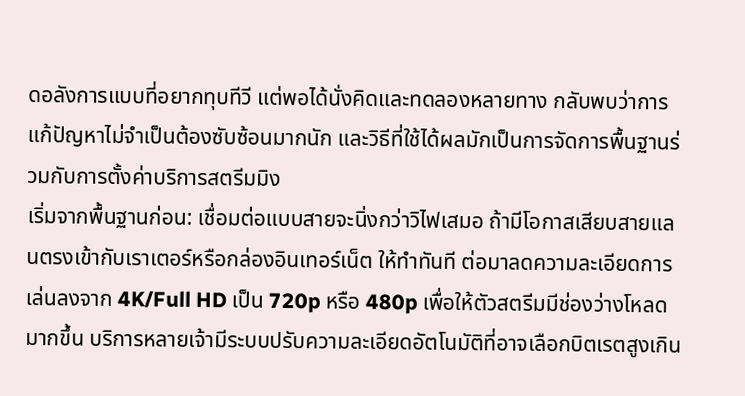ดอลังการแบบที่อยากทุบทีวี แต่พอได้นั่งคิดและทดลองหลายทาง กลับพบว่าการแก้ปัญหาไม่จำเป็นต้องซับซ้อนมากนัก และวิธีที่ใช้ได้ผลมักเป็นการจัดการพื้นฐานร่วมกับการตั้งค่าบริการสตรีมมิง
เริ่มจากพื้นฐานก่อน: เชื่อมต่อแบบสายจะนิ่งกว่าวิไฟเสมอ ถ้ามีโอกาสเสียบสายแลนตรงเข้ากับเราเตอร์หรือกล่องอินเทอร์เน็ต ให้ทำทันที ต่อมาลดความละเอียดการเล่นลงจาก 4K/Full HD เป็น 720p หรือ 480p เพื่อให้ตัวสตรีมมีช่องว่างโหลดมากขึ้น บริการหลายเจ้ามีระบบปรับความละเอียดอัตโนมัติที่อาจเลือกบิตเรตสูงเกิน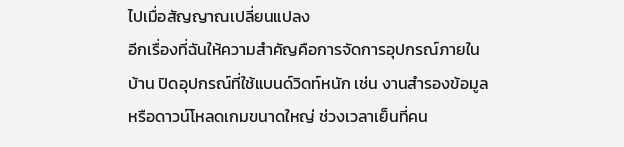ไปเมื่อสัญญาณเปลี่ยนแปลง
อีกเรื่องที่ฉันให้ความสำคัญคือการจัดการอุปกรณ์ภายในบ้าน ปิดอุปกรณ์ที่ใช้แบนด์วิดท์หนัก เช่น งานสำรองข้อมูลหรือดาวน์โหลดเกมขนาดใหญ่ ช่วงเวลาเย็นที่คน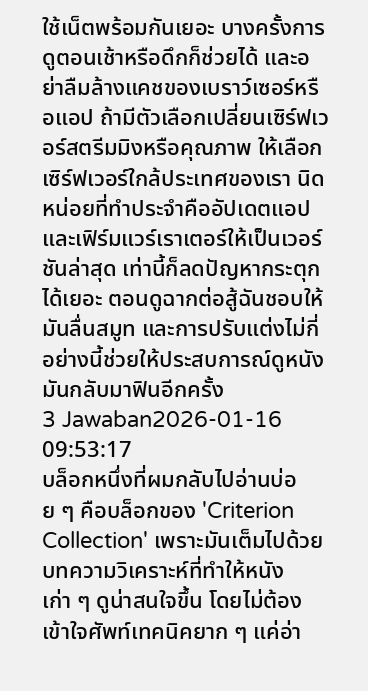ใช้เน็ตพร้อมกันเยอะ บางครั้งการดูตอนเช้าหรือดึกก็ช่วยได้ และอย่าลืมล้างแคชของเบราว์เซอร์หรือแอป ถ้ามีตัวเลือกเปลี่ยนเซิร์ฟเวอร์สตรีมมิงหรือคุณภาพ ให้เลือกเซิร์ฟเวอร์ใกล้ประเทศของเรา นิดหน่อยที่ทำประจำคืออัปเดตแอปและเฟิร์มแวร์เราเตอร์ให้เป็นเวอร์ชันล่าสุด เท่านี้ก็ลดปัญหากระตุกได้เยอะ ตอนดูฉากต่อสู้ฉันชอบให้มันลื่นสมูท และการปรับแต่งไม่กี่อย่างนี้ช่วยให้ประสบการณ์ดูหนังมันกลับมาฟินอีกครั้ง
3 Jawaban2026-01-16 09:53:17
บล็อกหนึ่งที่ผมกลับไปอ่านบ่อย ๆ คือบล็อกของ 'Criterion Collection' เพราะมันเต็มไปด้วยบทความวิเคราะห์ที่ทำให้หนังเก่า ๆ ดูน่าสนใจขึ้น โดยไม่ต้องเข้าใจศัพท์เทคนิคยาก ๆ แค่อ่า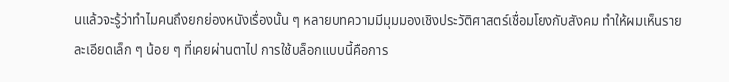นแล้วจะรู้ว่าทำไมคนถึงยกย่องหนังเรื่องนั้น ๆ หลายบทความมีมุมมองเชิงประวัติศาสตร์เชื่อมโยงกับสังคม ทำให้ผมเห็นรายละเอียดเล็ก ๆ น้อย ๆ ที่เคยผ่านตาไป การใช้บล็อกแบบนี้คือการ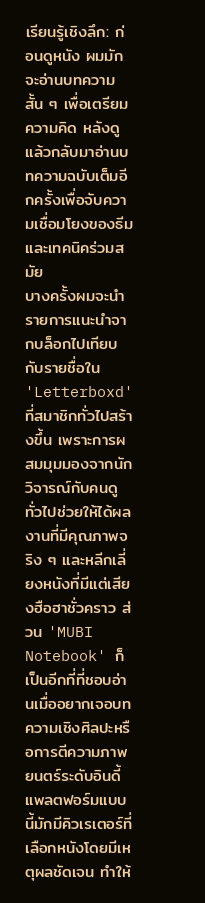เรียนรู้เชิงลึก: ก่อนดูหนัง ผมมักจะอ่านบทความสั้น ๆ เพื่อเตรียมความคิด หลังดูแล้วกลับมาอ่านบทความฉบับเต็มอีกครั้งเพื่อจับความเชื่อมโยงของธีมและเทคนิคร่วมสมัย
บางครั้งผมจะนำรายการแนะนำจากบล็อกไปเทียบกับรายชื่อใน 'Letterboxd' ที่สมาชิกทั่วไปสร้างขึ้น เพราะการผสมมุมมองจากนักวิจารณ์กับคนดูทั่วไปช่วยให้ได้ผลงานที่มีคุณภาพจริง ๆ และหลีกเลี่ยงหนังที่มีแต่เสียงฮือฮาชั่วคราว ส่วน 'MUBI Notebook' ก็เป็นอีกที่ที่ชอบอ่านเมื่ออยากเจอบทความเชิงศิลปะหรือการตีความภาพยนตร์ระดับอินดี้ แพลตฟอร์มแบบนี้มักมีคิวเรเตอร์ที่เลือกหนังโดยมีเหตุผลชัดเจน ทำให้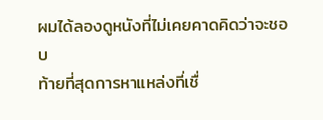ผมได้ลองดูหนังที่ไม่เคยคาดคิดว่าจะชอบ
ท้ายที่สุดการหาแหล่งที่เชื่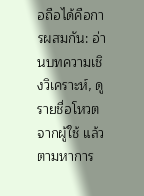อถือได้คือการผสมกัน: อ่านบทความเชิงวิเคราะห์, ดูรายชื่อโหวตจากผู้ใช้ แล้วตามหาการ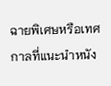ฉายพิเศษหรือเทศกาลที่แนะนำหนัง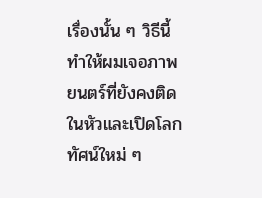เรื่องนั้น ๆ วิธีนี้ทำให้ผมเจอภาพยนตร์ที่ยังคงติดในหัวและเปิดโลกทัศน์ใหม่ ๆ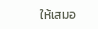ให้เสมอ